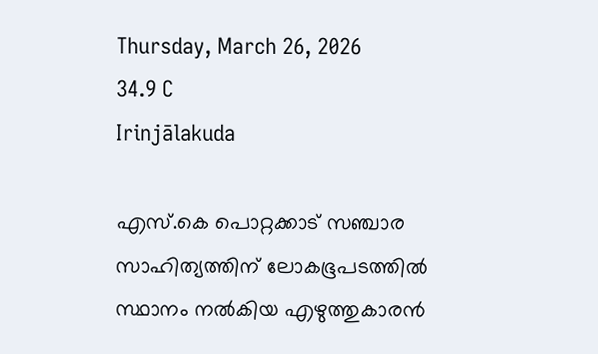Thursday, March 26, 2026
34.9 C
Irinjālakuda

എസ്.കെ പൊറ്റക്കാട് സഞ്ചാര സാഹിത്യത്തിന് ലോകഭൂപടത്തില്‍ സ്ഥാനം നല്‍കിയ എഴുത്തുകാരന്‍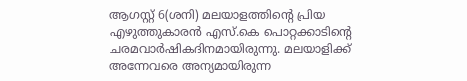ആഗസ്റ്റ് 6(ശനി) മലയാളത്തിന്റെ പ്രിയ എഴുത്തുകാരന്‍ എസ്.കെ പൊറ്റക്കാടിന്റെ ചരമവാര്‍ഷികദിനമായിരുന്നു. മലയാളിക്ക് അന്നേവരെ അന്യമായിരുന്ന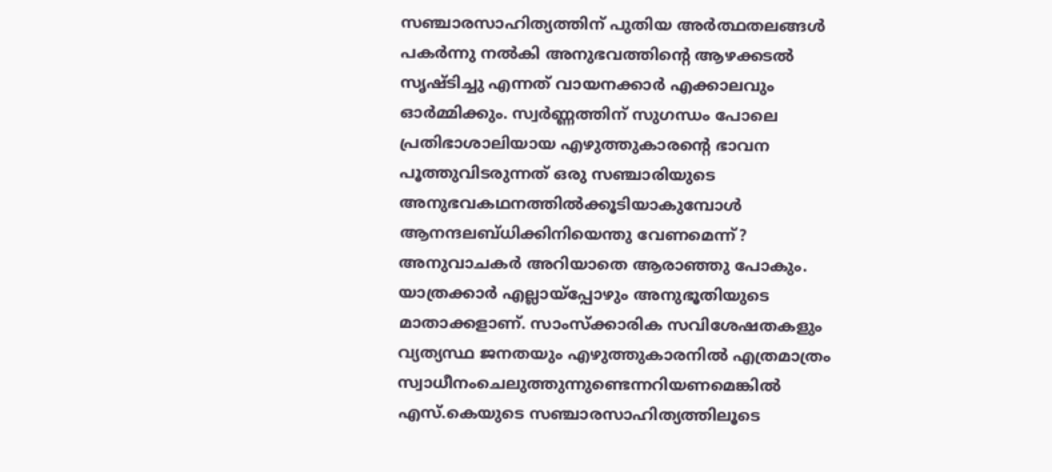സഞ്ചാരസാഹിത്യത്തിന് പുതിയ അര്‍ത്ഥതലങ്ങള്‍ പകര്‍ന്നു നല്‍കി അനുഭവത്തിന്റെ ആഴക്കടല്‍ സൃഷ്ടിച്ചു എന്നത് വായനക്കാര്‍ എക്കാലവും ഓര്‍മ്മിക്കും. സ്വര്‍ണ്ണത്തിന് സുഗന്ധം പോലെ പ്രതിഭാശാലിയായ എഴുത്തുകാരന്റെ ഭാവന പൂത്തുവിടരുന്നത് ഒരു സഞ്ചാരിയുടെ അനുഭവകഥനത്തില്‍ക്കൂടിയാകുമ്പോള്‍ ആനന്ദലബ്ധിക്കിനിയെന്തു വേണമെന്ന്? അനുവാചകര്‍ അറിയാതെ ആരാഞ്ഞു പോകും. യാത്രക്കാര്‍ എല്ലായ്പ്പോഴും അനുഭൂതിയുടെ മാതാക്കളാണ്. സാംസ്‌ക്കാരിക സവിശേഷതകളും വ്യത്യസ്ഥ ജനതയും എഴുത്തുകാരനില്‍ എത്രമാത്രം സ്വാധീനംചെലുത്തുന്നുണ്ടെന്നറിയണമെങ്കില്‍ എസ്.കെയുടെ സഞ്ചാരസാഹിത്യത്തിലൂടെ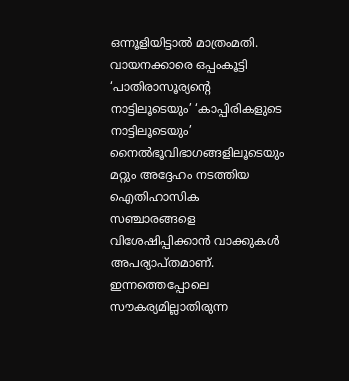ഒന്നൂളിയിട്ടാല്‍ മാത്രംമതി. വായനക്കാരെ ഒപ്പംകൂട്ടി ‘പാതിരാസൂര്യന്റെ നാട്ടിലൂടെയും’ ‘കാപ്പിരികളുടെ നാട്ടിലൂടെയും’ നൈല്‍ഭൂവിഭാഗങ്ങളിലൂടെയും മറ്റും അദ്ദേഹം നടത്തിയ ഐതിഹാസിക സഞ്ചാരങ്ങളെ വിശേഷിപ്പിക്കാന്‍ വാക്കുകള്‍ അപര്യാപ്തമാണ്. ഇന്നത്തെപ്പോലെ സൗകര്യമില്ലാതിരുന്ന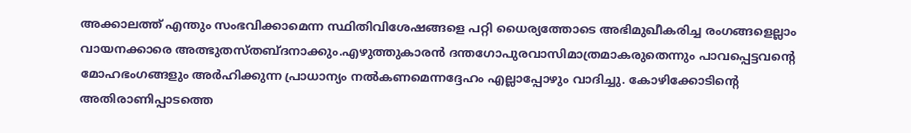അക്കാലത്ത് എന്തും സംഭവിക്കാമെന്ന സ്ഥിതിവിശേഷങ്ങളെ പറ്റി ധൈര്യത്തോടെ അഭിമുഖീകരിച്ച രംഗങ്ങളെല്ലാം വായനക്കാരെ അത്ഭുതസ്തബ്ദനാക്കും.എഴുത്തുകാരന്‍ ദന്തഗോപുരവാസിമാത്രമാകരുതെന്നും പാവപ്പെട്ടവന്റെ മോഹഭംഗങ്ങളും അര്‍ഹിക്കുന്ന പ്രാധാന്യം നല്‍കണമെന്നദ്ദേഹം എല്ലാപ്പോഴും വാദിച്ചു. കോഴിക്കോടിന്റെ അതിരാണിപ്പാടത്തെ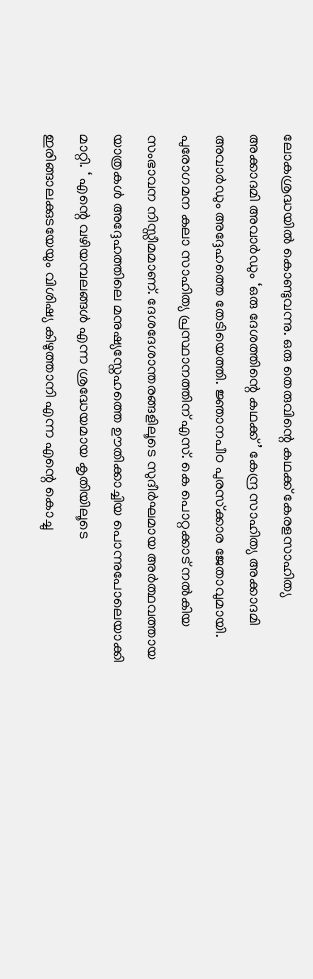ലോകശ്രദ്ധയില്‍ കൊണ്ടുവന്നു. ഒരു തെരുവിന്റെ കഥക്ക് കേരളസാഹിത്യ അക്കാദമി അവാര്‍ഡും ‘ഒരു ദേശത്തിന്റെ കഥക്ക്’ കേന്ദ്ര സാഹിത്യ അക്കാദമി അവാര്‍ഡും അദ്ദേഹത്തെ തേടിയെത്തി. ജ്ഞാനപീഠ പുരസ്‌ക്കാര ജേതാവുമായി. പുരോഗമന കലാ സാഹിത്യ പ്രസ്ഥാനത്തിന് എസ്. കെ പൊറ്റക്കാട് നല്‍കിയ സംഭാവന നിസ്സീമമാണ്. ദേശദേശാന്തരങ്ങളിലൂടെ സുദീര്‍ഘമായ അര്‍ത്ഥവത്തായ യാത്രകള്‍ അദ്ദേഹത്തിലെ മനുഷ്യസ്നേഹത്തെ ഊതിക്കാച്ചിയ പൊന്നുപോലെയാക്കി മാറ്റി. ‘ എന്റെ വഴിയമ്പലങ്ങള്‍ എന്ന ശ്രദ്ധേയമായ കൃതിയിലൂടെ ഇരിങ്ങാലക്കുടയേയും വിശിഷ്യ കിഴുത്താനി എന്ന എന്റെ കൊച്ചു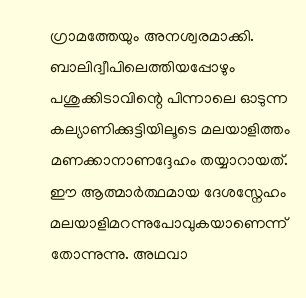ഗ്രാമത്തേയും അനശ്വരമാക്കി. ബാലിദ്വീപിലെത്തിയപ്പോഴും പശുക്കിടാവിന്റെ പിന്നാലെ ഓടുന്ന കല്യാണിക്കുട്ടിയിലൂടെ മലയാളിത്തം മണക്കാനാണദ്ദേഹം തയ്യാറായത്. ഈ ആത്മാര്‍ത്ഥമായ ദേശസ്നേഹം മലയാളിമറന്നുപോവുകയാണെന്ന് തോന്നുന്നു. അഥവാ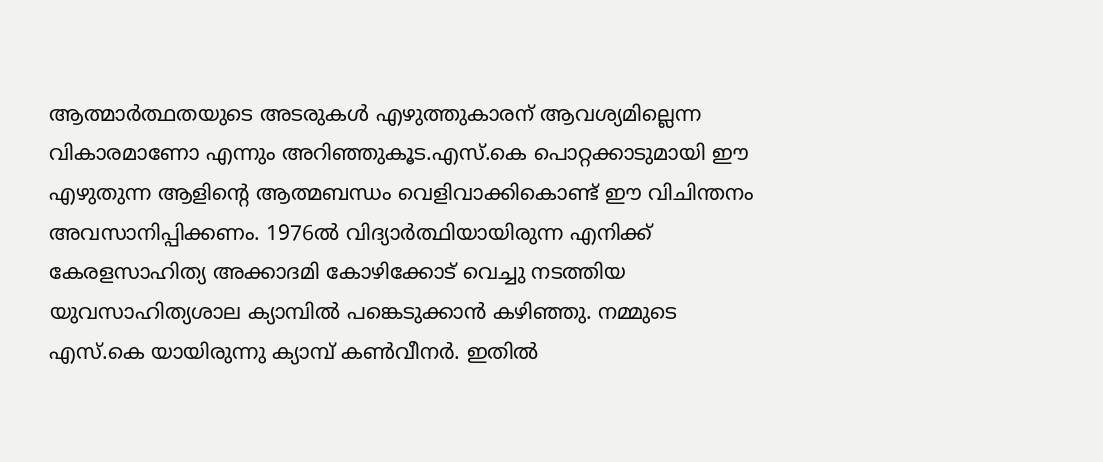ആത്മാര്‍ത്ഥതയുടെ അടരുകള്‍ എഴുത്തുകാരന് ആവശ്യമില്ലെന്ന വികാരമാണോ എന്നും അറിഞ്ഞുകൂട.എസ്.കെ പൊറ്റക്കാടുമായി ഈ എഴുതുന്ന ആളിന്റെ ആത്മബന്ധം വെളിവാക്കികൊണ്ട് ഈ വിചിന്തനം അവസാനിപ്പിക്കണം. 1976ല്‍ വിദ്യാര്‍ത്ഥിയായിരുന്ന എനിക്ക് കേരളസാഹിത്യ അക്കാദമി കോഴിക്കോട് വെച്ചു നടത്തിയ യുവസാഹിത്യശാല ക്യാമ്പില്‍ പങ്കെടുക്കാന്‍ കഴിഞ്ഞു. നമ്മുടെ എസ്.കെ യായിരുന്നു ക്യാമ്പ് കണ്‍വീനര്‍. ഇതില്‍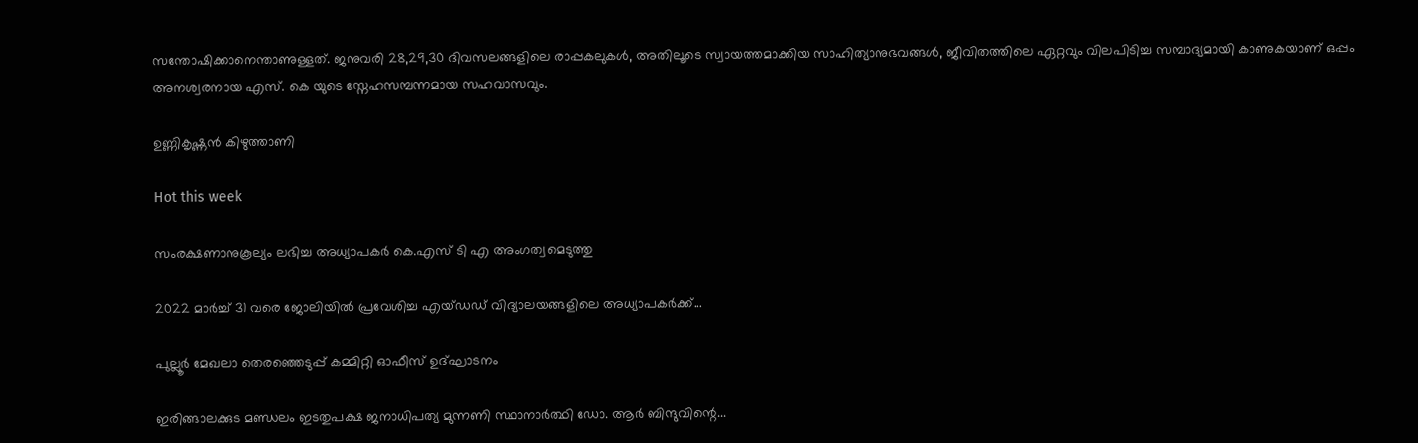സന്തോഷിക്കാനെന്താണുള്ളത്. ജനുവരി 28,29,30 ദിവസലങ്ങളിലെ രാപ്പകലുകള്‍, അതിലൂടെ സ്വായത്തമാക്കിയ സാഹിത്യാനുഭവങ്ങള്‍, ജീവിതത്തിലെ ഏറ്റവും വിലപിടിച്ച സമ്പാദ്യമായി കാണുകയാണ് ഒപ്പം അനശ്വരനായ എസ്. കെ യുടെ സ്നേഹസമ്പന്നമായ സഹവാസവും.

ഉണ്ണികൃഷ്ണന്‍ കിഴുത്താണി

Hot this week

സംരക്ഷണാനുകൂല്യം ലഭിച്ച അധ്യാപകർ കെ.എസ് ടി എ അംഗത്വമെടുത്തു

2022 മാർച്ച് 31 വരെ ജോലിയിൽ പ്രവേശിച്ച എയ്ഡഡ് വിദ്യാലയങ്ങളിലെ അധ്യാപകർക്ക്...

പുല്ലൂർ മേഖലാ തെരഞ്ഞെടുപ്പ് കമ്മിറ്റി ഓഫീസ് ഉദ്ഘാടനം

ഇരിങ്ങാലക്കുട മണ്ഡലം ഇടതുപക്ഷ ജനാധിപത്യ മുന്നണി സ്ഥാനാർത്ഥി ഡോ. ആർ ബിന്ദുവിന്റെ...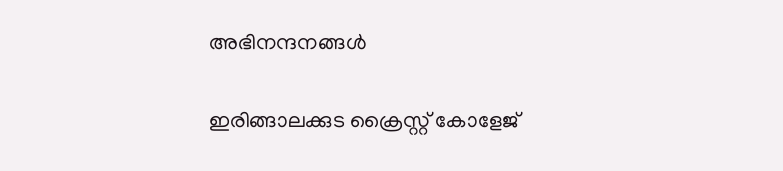അഭിനന്ദനങ്ങൾ

ഇരിങ്ങാലക്കുട ക്രൈസ്റ്റ് കോളേജ്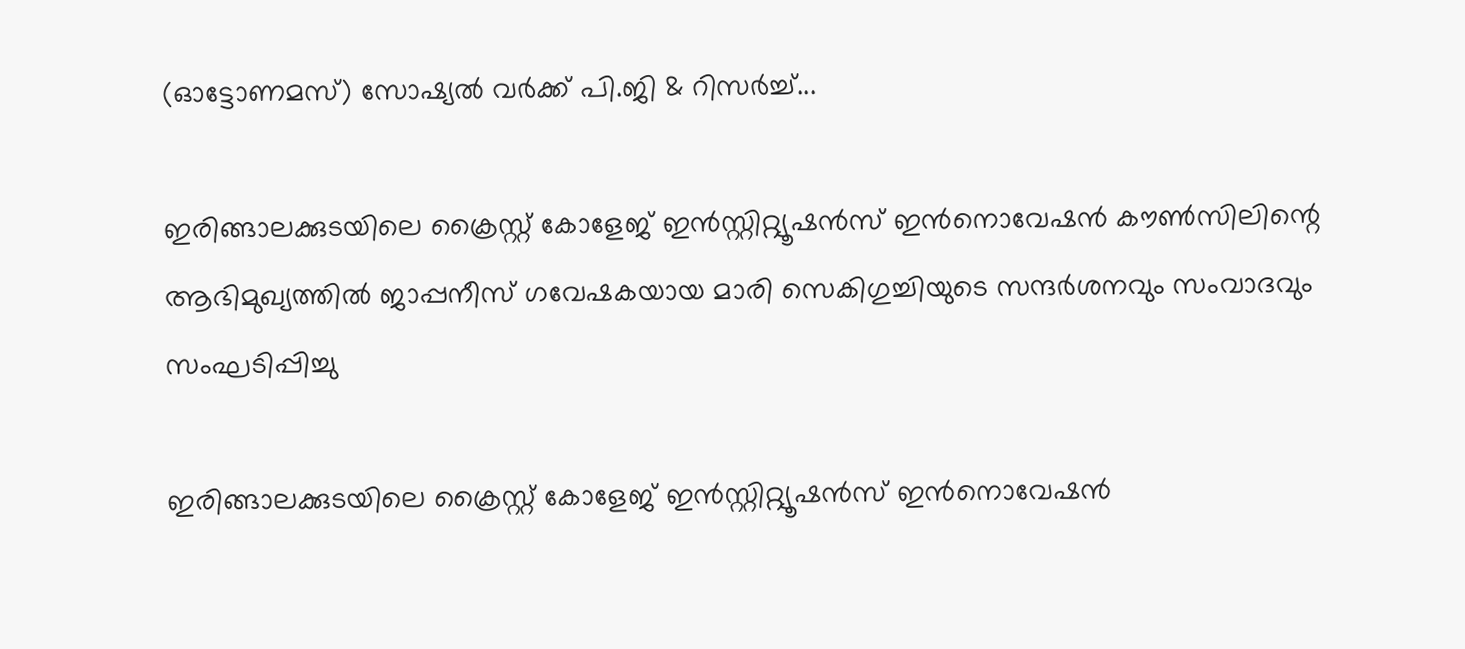(ഓട്ടോണമസ്) സോഷ്യൽ വർക്ക് പി.ജി & റിസർച്ച്...

ഇരിങ്ങാലക്കുടയിലെ ക്രൈസ്റ്റ് കോളേജ് ഇൻസ്റ്റിറ്റ്യൂഷൻസ് ഇൻനൊവേഷൻ കൗൺസിലിന്റെ ആഭിമുഖ്യത്തിൽ ജാപ്പനീസ് ഗവേഷകയായ മാരി സെകിഗുച്ചിയുടെ സന്ദർശനവും സംവാദവും സംഘടിപ്പിച്ചു

ഇരിങ്ങാലക്കുടയിലെ ക്രൈസ്റ്റ് കോളേജ് ഇൻസ്റ്റിറ്റ്യൂഷൻസ് ഇൻനൊവേഷൻ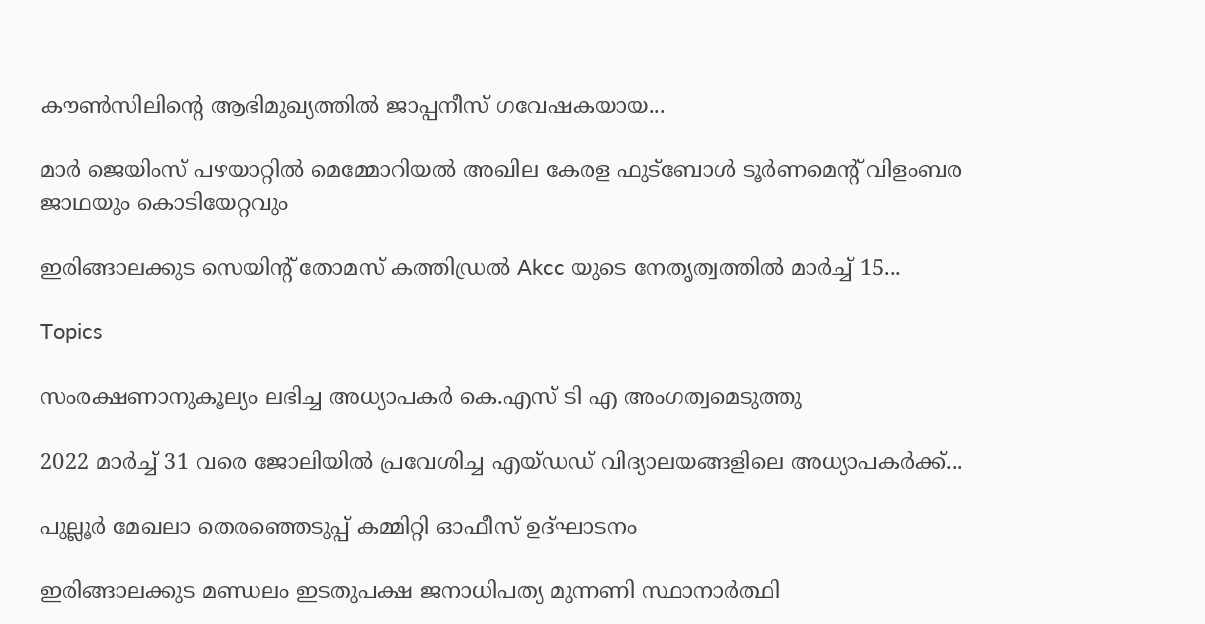കൗൺസിലിന്റെ ആഭിമുഖ്യത്തിൽ ജാപ്പനീസ് ഗവേഷകയായ...

മാർ ജെയിംസ് പഴയാറ്റിൽ മെമ്മോറിയൽ അഖില കേരള ഫുട്ബോൾ ടൂർണമെന്റ് വിളംബര ജാഥയും കൊടിയേറ്റവും

ഇരിങ്ങാലക്കുട സെയിന്റ് തോമസ് കത്തിഡ്രൽ Akcc യുടെ നേതൃത്വത്തിൽ മാർച്ച് 15...

Topics

സംരക്ഷണാനുകൂല്യം ലഭിച്ച അധ്യാപകർ കെ.എസ് ടി എ അംഗത്വമെടുത്തു

2022 മാർച്ച് 31 വരെ ജോലിയിൽ പ്രവേശിച്ച എയ്ഡഡ് വിദ്യാലയങ്ങളിലെ അധ്യാപകർക്ക്...

പുല്ലൂർ മേഖലാ തെരഞ്ഞെടുപ്പ് കമ്മിറ്റി ഓഫീസ് ഉദ്ഘാടനം

ഇരിങ്ങാലക്കുട മണ്ഡലം ഇടതുപക്ഷ ജനാധിപത്യ മുന്നണി സ്ഥാനാർത്ഥി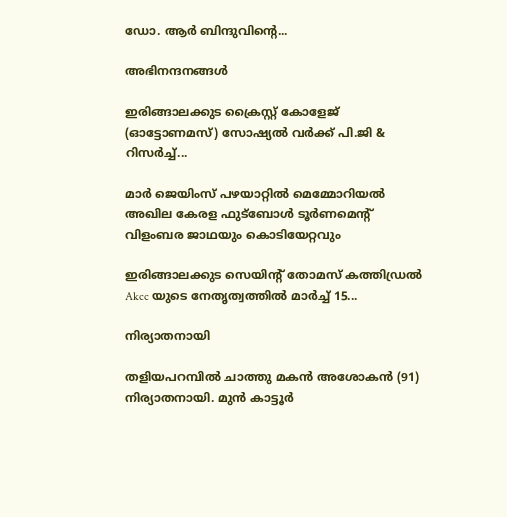ഡോ. ആർ ബിന്ദുവിന്റെ...

അഭിനന്ദനങ്ങൾ

ഇരിങ്ങാലക്കുട ക്രൈസ്റ്റ് കോളേജ് (ഓട്ടോണമസ്) സോഷ്യൽ വർക്ക് പി.ജി & റിസർച്ച്...

മാർ ജെയിംസ് പഴയാറ്റിൽ മെമ്മോറിയൽ അഖില കേരള ഫുട്ബോൾ ടൂർണമെന്റ് വിളംബര ജാഥയും കൊടിയേറ്റവും

ഇരിങ്ങാലക്കുട സെയിന്റ് തോമസ് കത്തിഡ്രൽ Akcc യുടെ നേതൃത്വത്തിൽ മാർച്ച് 15...

നിര്യാതനായി

തളിയപറമ്പിൽ ചാത്തു മകൻ അശോകൻ (91) നിര്യാതനായി. മുൻ കാട്ടൂർ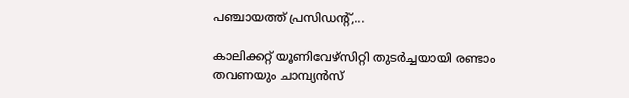പഞ്ചായത്ത്‌ പ്രസിഡന്റ്‌,...

കാലിക്കറ്റ്‌ യൂണിവേഴ്സിറ്റി തുടർച്ചയായി രണ്ടാം തവണയും ചാമ്പ്യൻസ്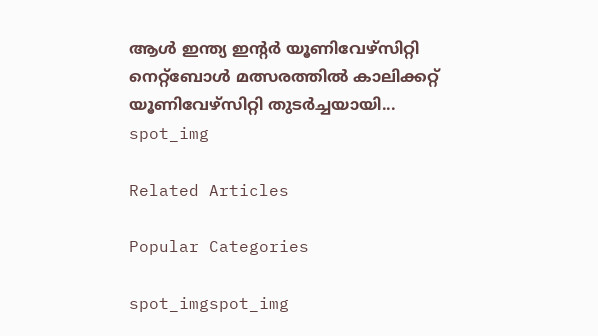ആൾ ഇന്ത്യ ഇന്റർ യൂണിവേഴ്സിറ്റി നെറ്റ്ബോൾ മത്സരത്തിൽ കാലിക്കറ്റ്‌ യൂണിവേഴ്സിറ്റി തുടർച്ചയായി...
spot_img

Related Articles

Popular Categories

spot_imgspot_img